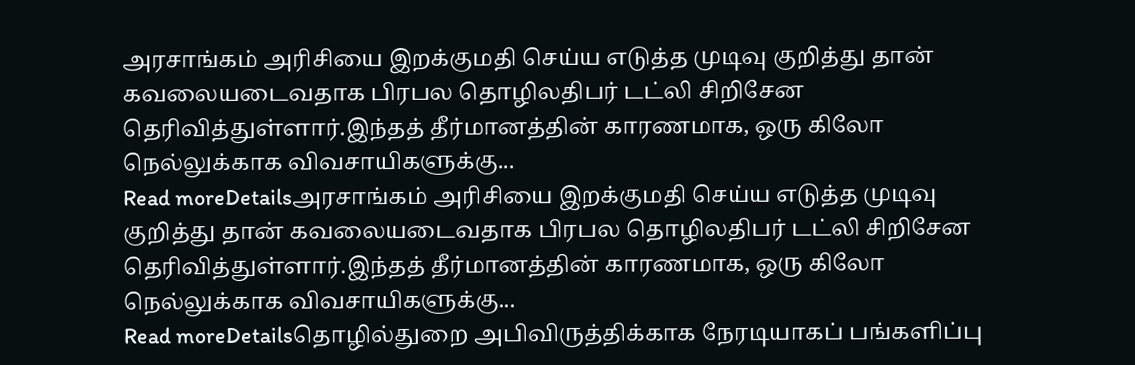அரசாங்கம் அரிசியை இறக்குமதி செய்ய எடுத்த முடிவு குறித்து தான் கவலையடைவதாக பிரபல தொழிலதிபர் டட்லி சிறிசேன தெரிவித்துள்ளார்.இந்தத் தீர்மானத்தின் காரணமாக, ஒரு கிலோ நெல்லுக்காக விவசாயிகளுக்கு...
Read moreDetailsஅரசாங்கம் அரிசியை இறக்குமதி செய்ய எடுத்த முடிவு குறித்து தான் கவலையடைவதாக பிரபல தொழிலதிபர் டட்லி சிறிசேன தெரிவித்துள்ளார்.இந்தத் தீர்மானத்தின் காரணமாக, ஒரு கிலோ நெல்லுக்காக விவசாயிகளுக்கு...
Read moreDetailsதொழில்துறை அபிவிருத்திக்காக நேரடியாகப் பங்களிப்பு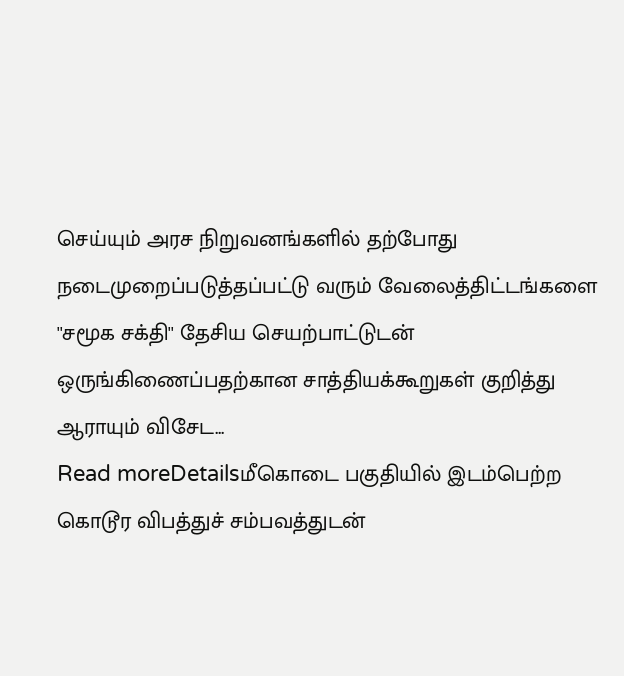செய்யும் அரச நிறுவனங்களில் தற்போது நடைமுறைப்படுத்தப்பட்டு வரும் வேலைத்திட்டங்களை ''சமூக சக்தி'' தேசிய செயற்பாட்டுடன் ஒருங்கிணைப்பதற்கான சாத்தியக்கூறுகள் குறித்து ஆராயும் விசேட...
Read moreDetailsமீகொடை பகுதியில் இடம்பெற்ற கொடூர விபத்துச் சம்பவத்துடன்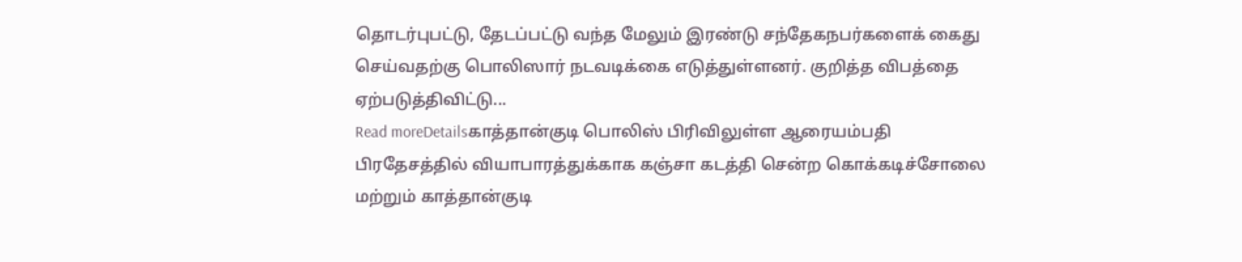தொடர்புபட்டு, தேடப்பட்டு வந்த மேலும் இரண்டு சந்தேகநபர்களைக் கைது செய்வதற்கு பொலிஸார் நடவடிக்கை எடுத்துள்ளனர். குறித்த விபத்தை ஏற்படுத்திவிட்டு...
Read moreDetailsகாத்தான்குடி பொலிஸ் பிரிவிலுள்ள ஆரையம்பதி பிரதேசத்தில் வியாபாரத்துக்காக கஞ்சா கடத்தி சென்ற கொக்கடிச்சோலை மற்றும் காத்தான்குடி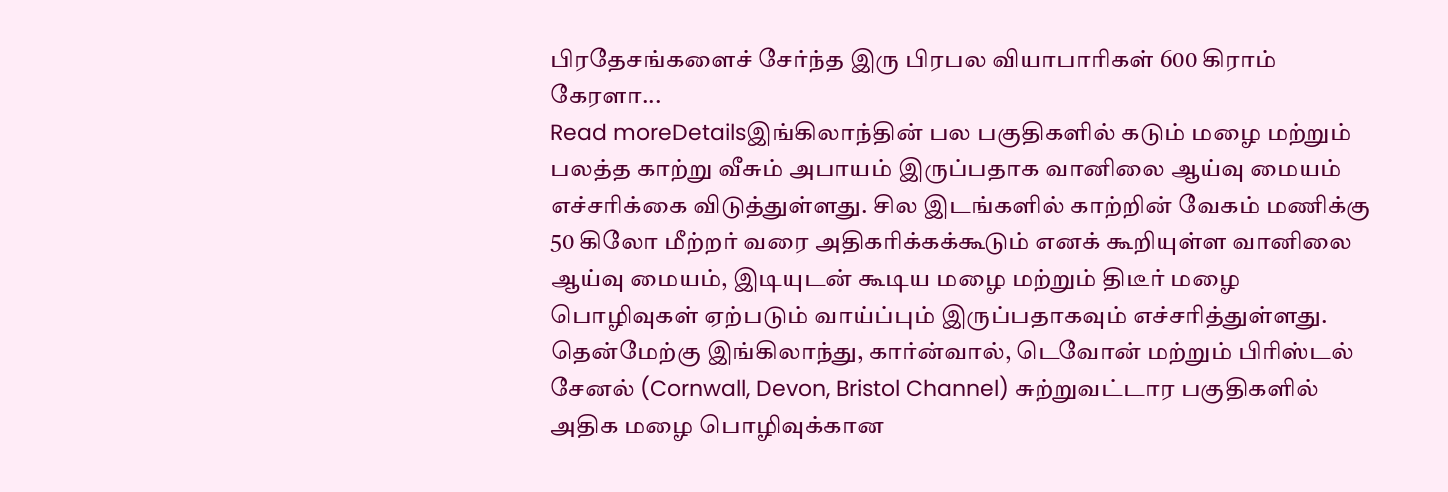பிரதேசங்களைச் சேர்ந்த இரு பிரபல வியாபாரிகள் 600 கிராம் கேரளா...
Read moreDetailsஇங்கிலாந்தின் பல பகுதிகளில் கடும் மழை மற்றும் பலத்த காற்று வீசும் அபாயம் இருப்பதாக வானிலை ஆய்வு மையம் எச்சரிக்கை விடுத்துள்ளது. சில இடங்களில் காற்றின் வேகம் மணிக்கு 50 கிலோ மீற்றர் வரை அதிகரிக்கக்கூடும் எனக் கூறியுள்ள வானிலை ஆய்வு மையம், இடியுடன் கூடிய மழை மற்றும் திடீர் மழை பொழிவுகள் ஏற்படும் வாய்ப்பும் இருப்பதாகவும் எச்சரித்துள்ளது. தென்மேற்கு இங்கிலாந்து, கார்ன்வால், டெவோன் மற்றும் பிரிஸ்டல் சேனல் (Cornwall, Devon, Bristol Channel) சுற்றுவட்டார பகுதிகளில் அதிக மழை பொழிவுக்கான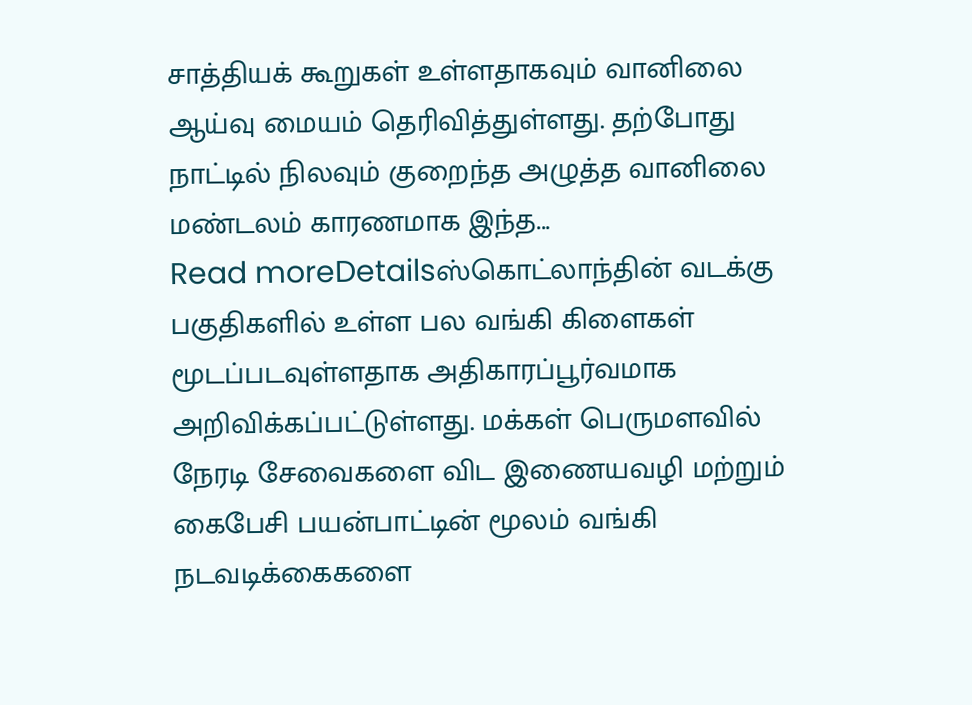சாத்தியக் கூறுகள் உள்ளதாகவும் வானிலை ஆய்வு மையம் தெரிவித்துள்ளது. தற்போது நாட்டில் நிலவும் குறைந்த அழுத்த வானிலை மண்டலம் காரணமாக இந்த...
Read moreDetailsஸ்கொட்லாந்தின் வடக்கு பகுதிகளில் உள்ள பல வங்கி கிளைகள் மூடப்படவுள்ளதாக அதிகாரப்பூர்வமாக அறிவிக்கப்பட்டுள்ளது. மக்கள் பெருமளவில் நேரடி சேவைகளை விட இணையவழி மற்றும் கைபேசி பயன்பாட்டின் மூலம் வங்கி நடவடிக்கைகளை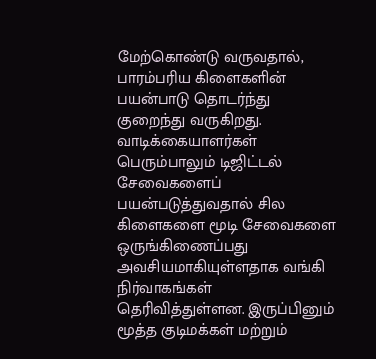மேற்கொண்டு வருவதால், பாரம்பரிய கிளைகளின் பயன்பாடு தொடர்ந்து குறைந்து வருகிறது. வாடிக்கையாளர்கள் பெரும்பாலும் டிஜிட்டல் சேவைகளைப் பயன்படுத்துவதால் சில கிளைகளை மூடி சேவைகளை ஒருங்கிணைப்பது அவசியமாகியுள்ளதாக வங்கி நிர்வாகங்கள் தெரிவித்துள்ளன. இருப்பினும் மூத்த குடிமக்கள் மற்றும்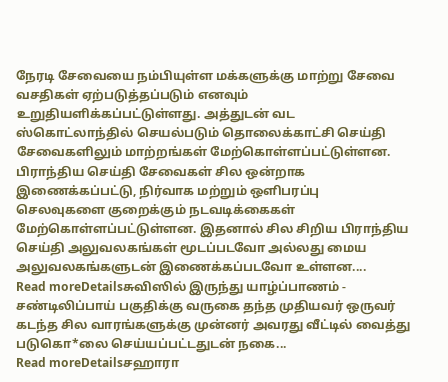நேரடி சேவையை நம்பியுள்ள மக்களுக்கு மாற்று சேவை வசதிகள் ஏற்படுத்தப்படும் எனவும் உறுதியளிக்கப்பட்டுள்ளது. அத்துடன் வட ஸ்கொட்லாந்தில் செயல்படும் தொலைக்காட்சி செய்தி சேவைகளிலும் மாற்றங்கள் மேற்கொள்ளப்பட்டுள்ளன. பிராந்திய செய்தி சேவைகள் சில ஒன்றாக இணைக்கப்பட்டு, நிர்வாக மற்றும் ஒளிபரப்பு செலவுகளை குறைக்கும் நடவடிக்கைகள் மேற்கொள்ளப்பட்டுள்ளன. இதனால் சில சிறிய பிராந்திய செய்தி அலுவலகங்கள் மூடப்படவோ அல்லது மைய அலுவலகங்களுடன் இணைக்கப்படவோ உள்ளன....
Read moreDetailsசுவிஸில் இருந்து யாழ்ப்பாணம் - சண்டிலிப்பாய் பகுதிக்கு வருகை தந்த முதியவர் ஒருவர் கடந்த சில வாரங்களுக்கு முன்னர் அவரது வீட்டில் வைத்து படுகொ*லை செய்யப்பட்டதுடன் நகை...
Read moreDetailsசஹாரா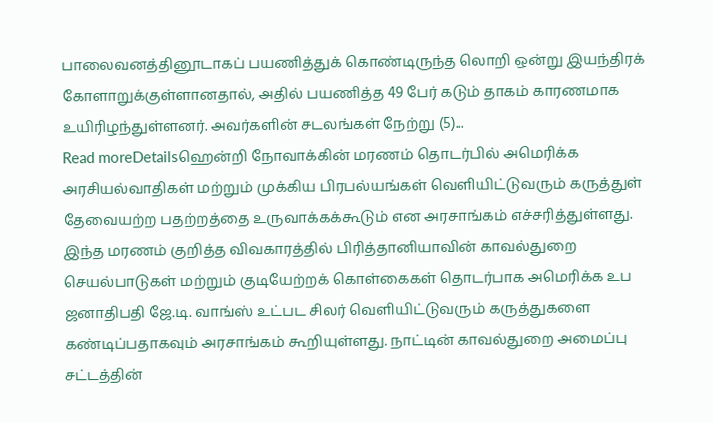பாலைவனத்தினூடாகப் பயணித்துக் கொண்டிருந்த லொறி ஒன்று இயந்திரக் கோளாறுக்குள்ளானதால், அதில் பயணித்த 49 பேர் கடும் தாகம் காரணமாக உயிரிழந்துள்ளனர். அவர்களின் சடலங்கள் நேற்று (5)...
Read moreDetailsஹென்றி நோவாக்கின் மரணம் தொடர்பில் அமெரிக்க அரசியல்வாதிகள் மற்றும் முக்கிய பிரபல்யங்கள் வெளியிட்டுவரும் கருத்துள் தேவையற்ற பதற்றத்தை உருவாக்கக்கூடும் என அரசாங்கம் எச்சரித்துள்ளது. இந்த மரணம் குறித்த விவகாரத்தில் பிரித்தானியாவின் காவல்துறை செயல்பாடுகள் மற்றும் குடியேற்றக் கொள்கைகள் தொடர்பாக அமெரிக்க உப ஜனாதிபதி ஜே.டி. வாங்ஸ் உட்பட சிலர் வெளியிட்டுவரும் கருத்துகளை கண்டிப்பதாகவும் அரசாங்கம் கூறியுள்ளது. நாட்டின் காவல்துறை அமைப்பு சட்டத்தின்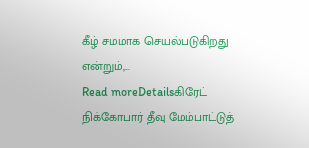கீழ் சமமாக செயல்படுகிறது என்றும்,...
Read moreDetailsகிரேட் நிக்கோபார் தீவு மேம்பாட்டுத்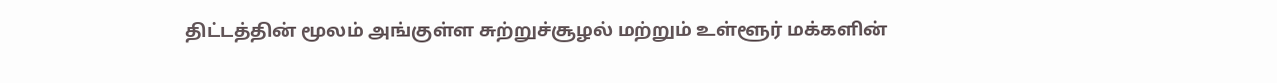திட்டத்தின் மூலம் அங்குள்ள சுற்றுச்சூழல் மற்றும் உள்ளூர் மக்களின்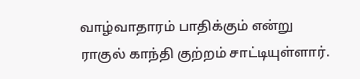வாழ்வாதாரம் பாதிக்கும் என்று ராகுல் காந்தி குற்றம் சாட்டியுள்ளார்.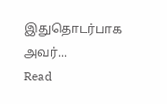இதுதொடர்பாக அவர்...
Read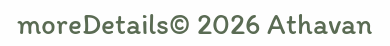moreDetails© 2026 Athavan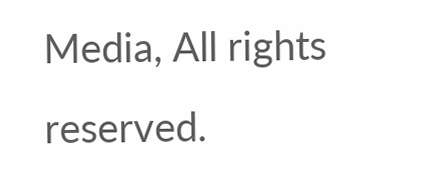Media, All rights reserved.